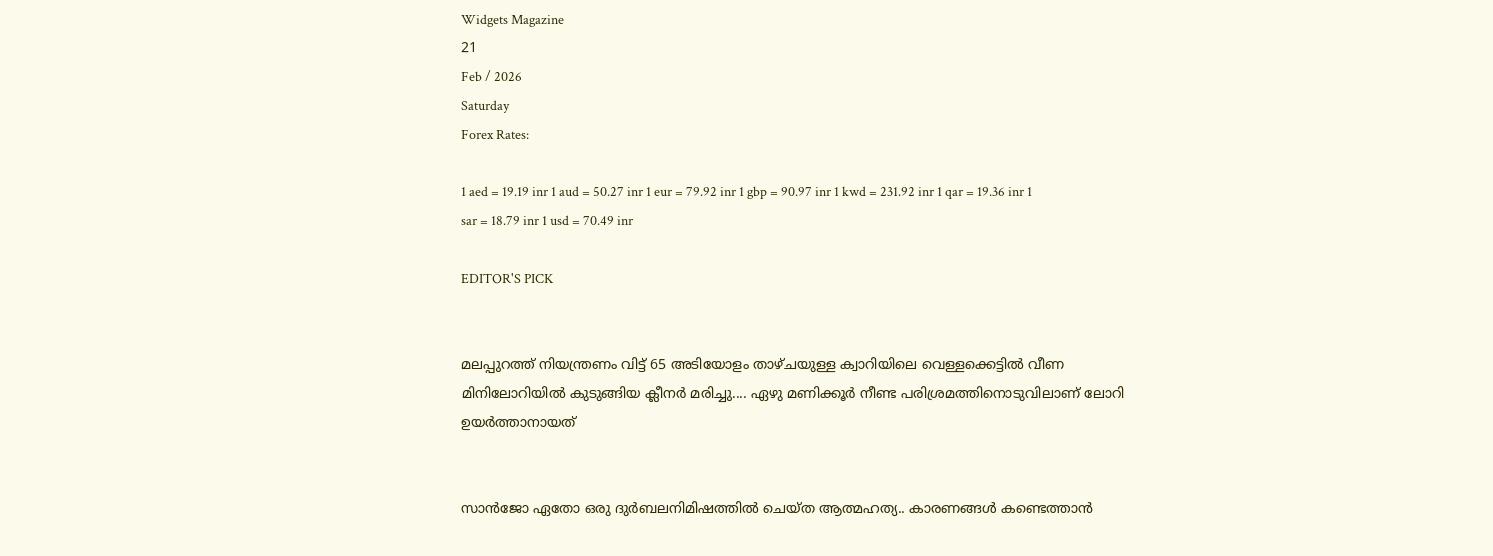Widgets Magazine
21
Feb / 2026
Saturday
Forex Rates:

1 aed = 19.19 inr 1 aud = 50.27 inr 1 eur = 79.92 inr 1 gbp = 90.97 inr 1 kwd = 231.92 inr 1 qar = 19.36 inr 1 sar = 18.79 inr 1 usd = 70.49 inr

EDITOR'S PICK


മലപ്പുറത്ത് നിയന്ത്രണം വിട്ട് 65 അടിയോളം താഴ്ചയുള്ള ക്വാറിയിലെ വെള്ളക്കെട്ടിൽ വീണ മിനിലോറിയിൽ കുടുങ്ങിയ ക്ലീനർ മരിച്ചു.... ഏഴു മണിക്കൂർ നീണ്ട പരിശ്രമത്തിനൊടുവിലാണ് ലോറി ഉയർത്താനായത്


സാൻജോ ഏതോ ഒരു ദുർബലനിമിഷത്തിൽ ചെയ്ത ആത്മഹത്യ.. കാരണങ്ങൾ കണ്ടെത്താൻ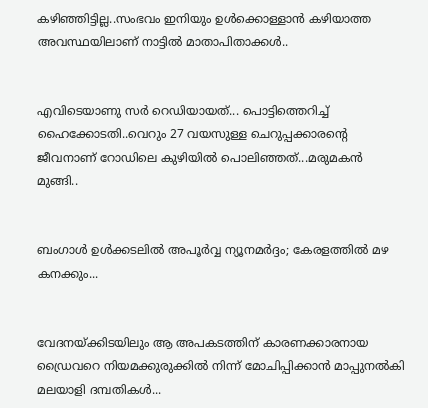കഴിഞ്ഞിട്ടില്ല..സംഭവം ഇനിയും ഉൾക്കൊള്ളാൻ കഴിയാത്ത അവസ്ഥയിലാണ് നാട്ടിൽ മാതാപിതാക്കൾ..


എവിടെയാണു സർ റെഡിയായത്... പൊട്ടിത്തെറിച്ച് ഹൈക്കോടതി..വെറും 27 വയസുള്ള ചെറുപ്പക്കാരന്റെ ജീവനാണ് റോഡിലെ കുഴിയിൽ പൊലിഞ്ഞത്...മരുമകൻ മുങ്ങി..


ബംഗാൾ ഉൾക്കടലിൽ അപൂർവ്വ ന്യൂനമർദ്ദം; കേരളത്തിൽ മഴ കനക്കും...


വേദനയ്ക്കിടയിലും ആ അപകടത്തിന് കാരണക്കാരനായ ഡ്രൈവറെ നിയമക്കുരുക്കിൽ നിന്ന് മോചിപ്പിക്കാൻ മാപ്പുനൽകി മലയാളി ദമ്പതികൾ...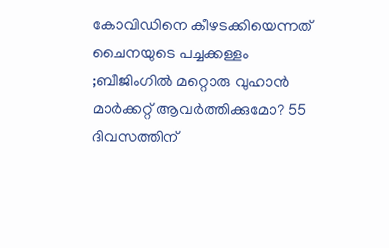കോവിഡിനെ കീഴടക്കിയെന്നത് ചൈനയുടെ പച്ചക്കള്ളം ;ബീജിംഗില്‍ മറ്റൊരു വുഹാന്‍ മാര്‍ക്കറ്റ് ആവര്‍ത്തിക്കുമോ? 55 ദിവസത്തിന്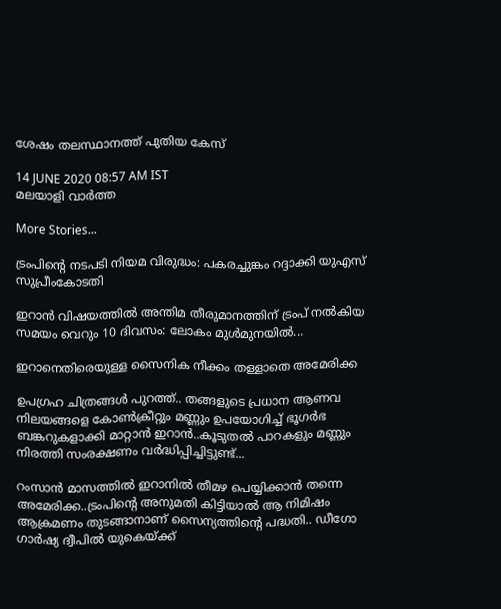ശേഷം തലസ്ഥാനത്ത് പുതിയ കേസ്

14 JUNE 2020 08:57 AM IST
മലയാളി വാര്‍ത്ത

More Stories...

ട്രംപിന്റെ നടപടി നിയമ വിരുദ്ധം: പകരച്ചുങ്കം റദ്ദാക്കി യുഎസ് സുപ്രീംകോടതി

ഇറാൻ വിഷയത്തിൽ അന്തിമ തീരുമാനത്തിന് ട്രംപ് നൽകിയ സമയം വെറും 10 ദിവസം: ലോകം മുൾമുനയിൽ...

ഇറാനെതിരെയുള്ള സൈനിക നീക്കം തള്ളാതെ അമേരിക്ക

ഉപഗ്രഹ ചിത്രങ്ങൾ പുറത്ത്.. തങ്ങളുടെ പ്രധാന ആണവ നിലയങ്ങളെ കോൺക്രീറ്റും മണ്ണും ഉപയോഗിച്ച് ഭൂഗർഭ ബങ്കറുകളാക്കി മാറ്റാൻ ഇറാൻ..കൂടുതൽ പാറകളും മണ്ണും നിരത്തി സംരക്ഷണം വർദ്ധിപ്പിച്ചിട്ടുണ്ട്...

റംസാൻ മാസത്തിൽ ഇറാനിൽ തീമഴ പെയ്യിക്കാൻ തന്നെ അമേരിക്ക..ട്രംപിന്റെ അനുമതി കിട്ടിയാൽ ആ നിമിഷം ആക്രമണം തുടങ്ങാനാണ് സൈന്യത്തിന്റെ പദ്ധതി.. ഡീഗോ ഗാർഷ്യ ദ്വീപിൽ യുകെയ്ക്ക്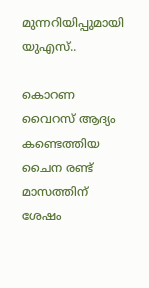മുന്നറിയിപ്പുമായി യുഎസ്..

കൊറണ വൈറസ് ആദ്യം കണ്ടെത്തിയ ചൈന രണ്ട് മാസത്തിന് ശേഷം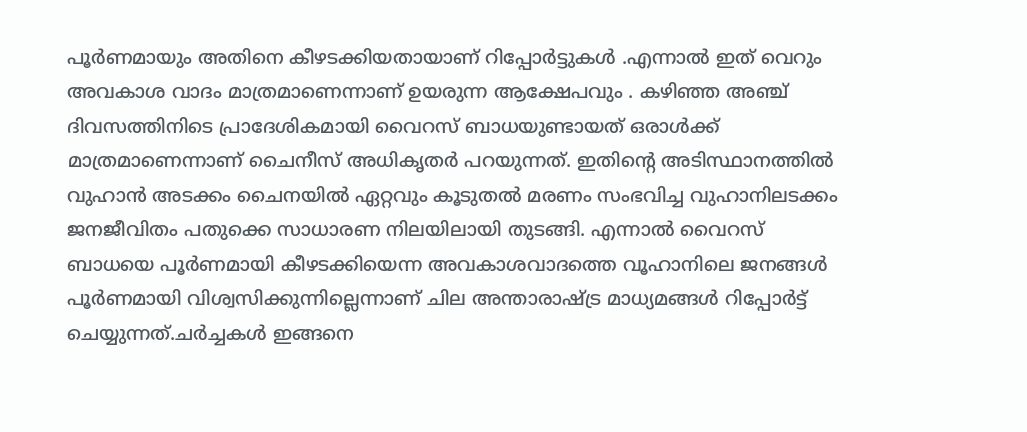പൂര്‍ണമായും അതിനെ കീഴടക്കിയതായാണ് റിപ്പോര്‍ട്ടുകൾ .എന്നാൽ ഇത് വെറും അവകാശ വാദം മാത്രമാണെന്നാണ് ഉയരുന്ന ആക്ഷേപവും . കഴിഞ്ഞ അഞ്ച് ദിവസത്തിനിടെ പ്രാദേശികമായി വൈറസ് ബാധയുണ്ടായത് ഒരാള്‍ക്ക് മാത്രമാണെന്നാണ് ചൈനീസ് അധികൃതര്‍ പറയുന്നത്. ഇതിന്റെ അടിസ്ഥാനത്തില്‍ വുഹാന്‍ അടക്കം ചൈനയില്‍ ഏറ്റവും കൂടുതല്‍ മരണം സംഭവിച്ച വുഹാനിലടക്കം ജനജീവിതം പതുക്കെ സാധാരണ നിലയിലായി തുടങ്ങി. എന്നാല്‍ വൈറസ് ബാധയെ പൂര്‍ണമായി കീഴടക്കിയെന്ന അവകാശവാദത്തെ വൂഹാനിലെ ജനങ്ങള്‍ പൂര്‍ണമായി വിശ്വസിക്കുന്നില്ലെന്നാണ് ചില അന്താരാഷ്ട്ര മാധ്യമങ്ങള്‍ റിപ്പോര്‍ട്ട് ചെയ്യുന്നത്.ചർച്ചകൾ ഇങ്ങനെ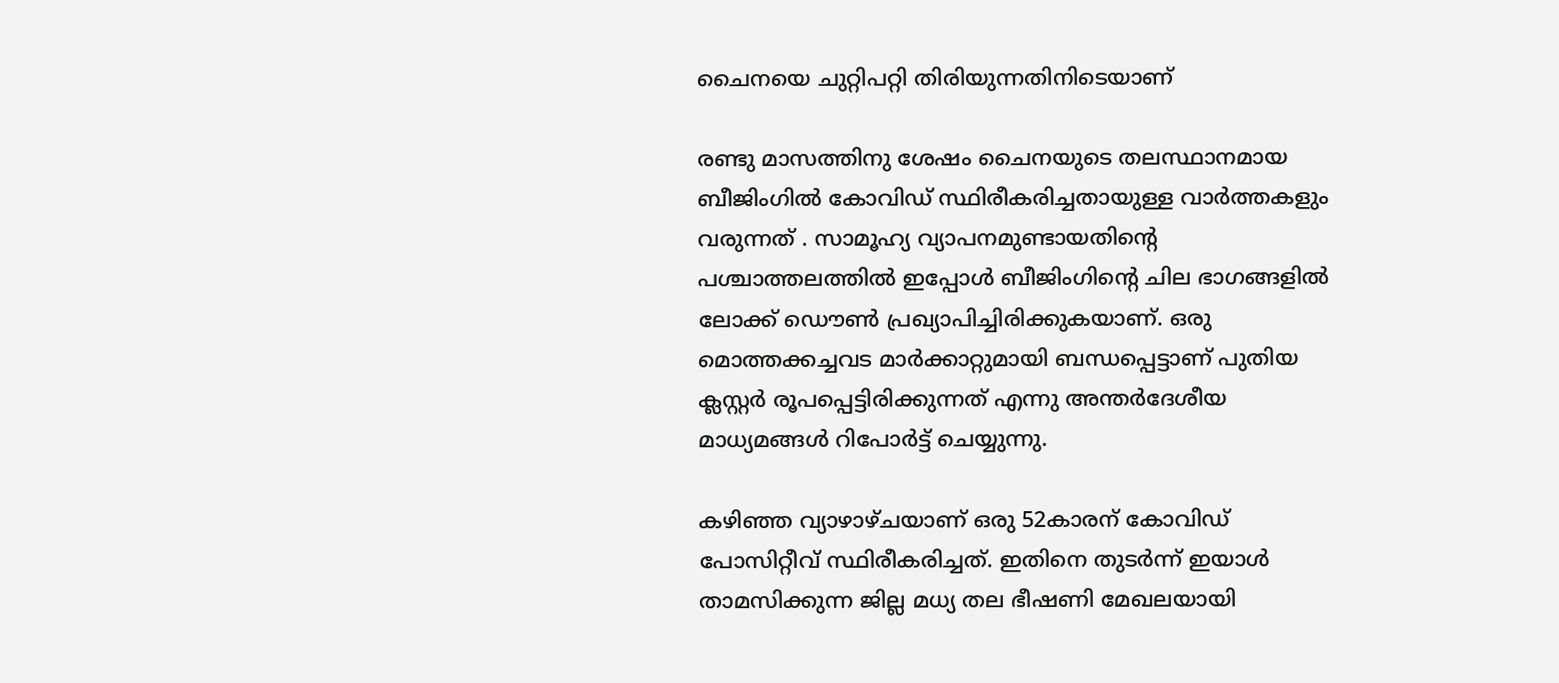ചൈനയെ ചുറ്റിപറ്റി തിരിയുന്നതിനിടെയാണ്

രണ്ടു മാസത്തിനു ശേഷം ചൈനയുടെ തലസ്ഥാനമായ ബീജിംഗില്‍ കോവിഡ് സ്ഥിരീകരിച്ചതായുള്ള വാർത്തകളും വരുന്നത് . സാമൂഹ്യ വ്യാപനമുണ്ടായതിന്റെ പശ്ചാത്തലത്തില്‍ ഇപ്പോള്‍ ബീജിംഗിന്റെ ചില ഭാഗങ്ങളില്‍ ലോക്ക് ഡൌണ്‍ പ്രഖ്യാപിച്ചിരിക്കുകയാണ്. ഒരു മൊത്തക്കച്ചവട മാര്‍ക്കാറ്റുമായി ബന്ധപ്പെട്ടാണ് പുതിയ ക്ലസ്റ്റര്‍ രൂപപ്പെട്ടിരിക്കുന്നത് എന്നു അന്തർദേശീയ മാധ്യമങ്ങൾ റിപോര്‍ട്ട് ചെയ്യുന്നു.

കഴിഞ്ഞ വ്യാഴാഴ്ചയാണ് ഒരു 52കാരന് കോവിഡ് പോസിറ്റീവ് സ്ഥിരീകരിച്ചത്. ഇതിനെ തുടര്‍ന്ന് ഇയാള്‍ താമസിക്കുന്ന ജില്ല മധ്യ തല ഭീഷണി മേഖലയായി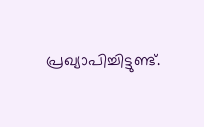പ്രഖ്യാപിച്ചിട്ടുണ്ട്.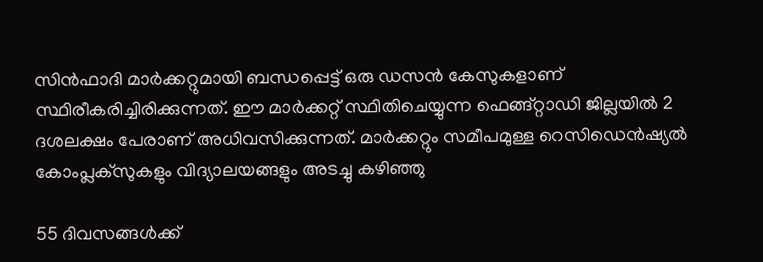സിന്‍ഫാദി മാര്‍ക്കറ്റുമായി ബന്ധപ്പെട്ട് ഒരു ഡസന്‍ കേസുകളാണ് സ്ഥിരീകരിച്ചിരിക്കുന്നത്. ഈ മാര്‍ക്കറ്റ് സ്ഥിതിചെയ്യുന്ന ഫെങ്ങ്റ്റാഡി ജില്ലയില്‍ 2 ദശലക്ഷം പേരാണ് അധിവസിക്കുന്നത്. മാര്‍ക്കറ്റും സമീപമുള്ള റെസിഡെന്‍ഷ്യല്‍ കോംപ്ലക്സുകളും വിദ്യാലയങ്ങളും അടച്ചു കഴിഞ്ഞു

55 ദിവസങ്ങള്‍ക്ക്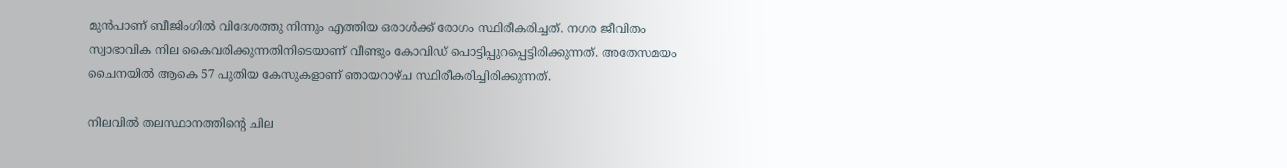മുന്‍പാണ് ബീജിംഗില്‍ വിദേശത്തു നിന്നും എത്തിയ ഒരാള്‍ക്ക് രോഗം സ്ഥിരീകരിച്ചത്. നഗര ജീവിതം സ്വാഭാവിക നില കൈവരിക്കുന്നതിനിടെയാണ് വീണ്ടും കോവിഡ് പൊട്ടിപ്പുറപ്പെട്ടിരിക്കുന്നത്. അതേസമയം ചൈനയില്‍ ആകെ 57 പുതിയ കേസുകളാണ് ഞായറാഴ്ച സ്ഥിരീകരിച്ചിരിക്കുന്നത്.

നിലവില്‍ തലസ്ഥാനത്തിന്റെ ചില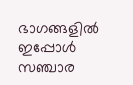ഭാഗങ്ങളില്‍ ഇപ്പോള്‍ സഞ്ചാര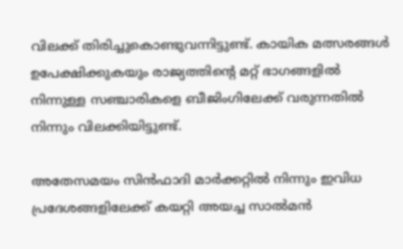വിലക്ക് തിരിച്ചുകൊണ്ടുവന്നിട്ടുണ്ട്. കായിക മത്സരങ്ങള്‍ ഉപേക്ഷിക്കുകയും രാജ്യത്തിന്റെ മറ്റ് ഭാഗങ്ങളില്‍ നിന്നുള്ള സഞ്ചാരികളെ ബീജിംഗിലേക്ക് വരുന്നതില്‍ നിന്നും വിലക്കിയിട്ടുണ്ട്.

അതേസമയം സിന്‍ഫാദി മാര്‍ക്കറ്റില്‍ നിന്നും ഇവിധ പ്രദേശങ്ങളിലേക്ക് കയറ്റി അയച്ച സാല്‍മന്‍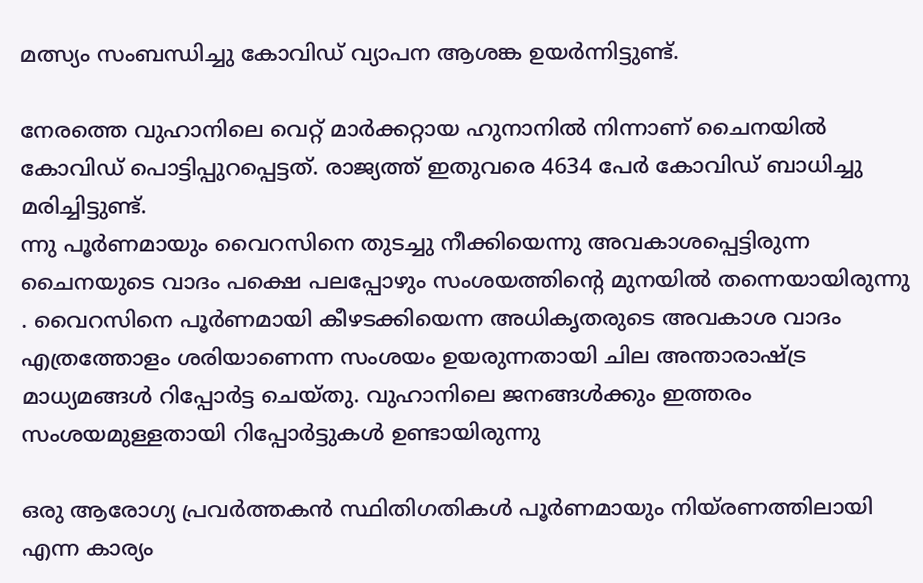മത്സ്യം സംബന്ധിച്ചു കോവിഡ് വ്യാപന ആശങ്ക ഉയര്‍ന്നിട്ടുണ്ട്.

നേരത്തെ വുഹാനിലെ വെറ്റ് മാര്‍ക്കറ്റായ ഹുനാനില്‍ നിന്നാണ് ചൈനയില്‍ കോവിഡ് പൊട്ടിപ്പുറപ്പെട്ടത്. രാജ്യത്ത് ഇതുവരെ 4634 പേര്‍ കോവിഡ് ബാധിച്ചു മരിച്ചിട്ടുണ്ട്.
ന്നു പൂർണമായും വൈറസിനെ തുടച്ചു നീക്കിയെന്നു അവകാശപ്പെട്ടിരുന്ന ചൈനയുടെ വാദം പക്ഷെ പലപ്പോഴും സംശയത്തിന്റെ മുനയിൽ തന്നെയായിരുന്നു . വൈറസിനെ പൂര്‍ണമായി കീഴടക്കിയെന്ന അധികൃതരുടെ അവകാശ വാദം എത്രത്തോളം ശരിയാണെന്ന സംശയം ഉയരുന്നതായി ചില അന്താരാഷ്ട്ര മാധ്യമങ്ങള്‍ റിപ്പോര്‍ട്ട ചെയ്തു. വുഹാനിലെ ജനങ്ങള്‍ക്കും ഇത്തരം സംശയമുള്ളതായി റിപ്പോർട്ടുകൾ ഉണ്ടായിരുന്നു

ഒരു ആരോഗ്യ പ്രവര്‍ത്തകന്‍ സ്ഥിതിഗതികള്‍ പൂര്‍ണമായും നിയ്രണത്തിലായി എന്ന കാര്യം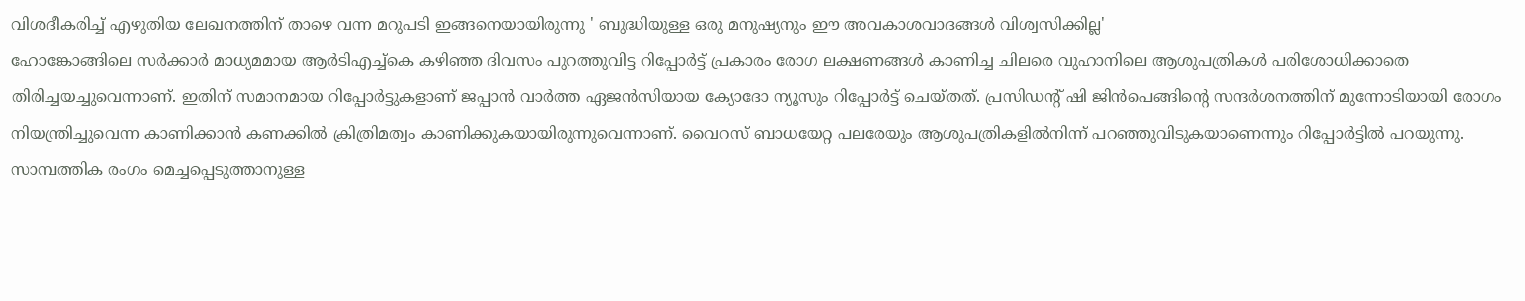വിശദീകരിച്ച് എഴുതിയ ലേഖനത്തിന് താഴെ വന്ന മറുപടി ഇങ്ങനെയായിരുന്നു ' ബുദ്ധിയുള്ള ഒരു മനുഷ്യനും ഈ അവകാശവാദങ്ങള്‍ വിശ്വസിക്കില്ല'
ഹോങ്കോങ്ങിലെ സര്‍ക്കാര്‍ മാധ്യമമായ ആര്‍ടിഎച്ച്‌കെ കഴിഞ്ഞ ദിവസം പുറത്തുവിട്ട റിപ്പോര്‍ട്ട് പ്രകാരം രോഗ ലക്ഷണങ്ങള്‍ കാണിച്ച ചിലരെ വുഹാനിലെ ആശുപത്രികള്‍ പരിശോധിക്കാതെ തിരിച്ചയച്ചുവെന്നാണ്. ഇതിന് സമാനമായ റിപ്പോര്‍ട്ടുകളാണ് ജപ്പാന്‍ വാര്‍ത്ത ഏജന്‍സിയായ ക്യോദോ ന്യൂസും റിപ്പോര്‍ട്ട് ചെയ്തത്. പ്രസിഡന്റ് ഷി ജിന്‍പെങ്ങിന്റെ സന്ദര്‍ശനത്തിന് മുന്നോടിയായി രോഗം നിയന്ത്രിച്ചുവെന്ന കാണിക്കാന്‍ കണക്കില്‍ ക്രിത്രിമത്വം കാണിക്കുകയായിരുന്നുവെന്നാണ്. വൈറസ് ബാധയേറ്റ പലരേയും ആശുപത്രികളില്‍നിന്ന് പറഞ്ഞുവിടുകയാണെന്നും റിപ്പോര്‍ട്ടില്‍ പറയുന്നു. സാമ്പത്തിക രംഗം മെച്ചപ്പെടുത്താനുള്ള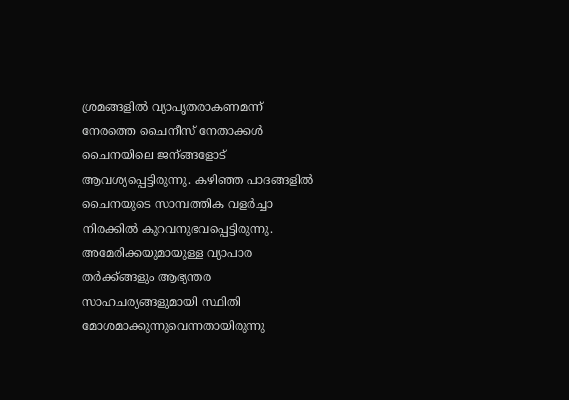ശ്രമങ്ങളില്‍ വ്യാപൃതരാകണമന്ന് നേരത്തെ ചൈനീസ് നേതാക്കള്‍ ചൈനയിലെ ജന്ങ്ങളോട് ആവശ്യപ്പെട്ടിരുന്നു. കഴിഞ്ഞ പാദങ്ങളില്‍ ചൈനയുടെ സാമ്പത്തിക വളര്‍ച്ചാ നിരക്കില്‍ കുറവനുഭവപ്പെട്ടിരുന്നു. അമേരിക്കയുമായുള്ള വ്യാപാര തര്‍ക്ക്ങ്ങളും ആഭ്യന്തര സാഹചര്യങ്ങളുമായി സ്ഥിതി മോശമാക്കുന്നുവെന്നതായിരുന്നു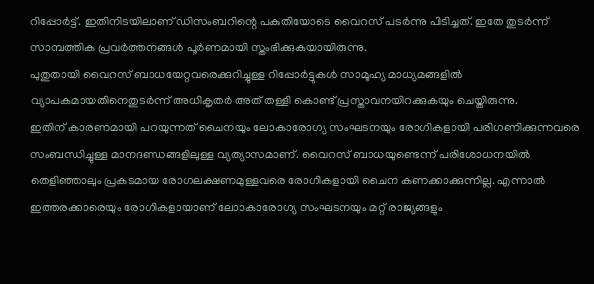റിപ്പോര്‍ട്ട്. ഇതിനിടയിലാണ് ഡിസംബറിന്റെ പകുതിയോടെ വൈറസ് പടര്‍ന്നു പിടിച്ചത്. ഇതേ തുടര്‍ന്ന് സാമ്പത്തിക പ്രവര്‍ത്തനങ്ങള്‍ പൂര്‍ണമായി സ്തംഭിക്കുകയായിരുന്നു.
പുതുതായി വൈറസ് ബാധയേറ്റവരെക്കുറിച്ചുള്ള റിപ്പോര്‍ട്ടുകള്‍ സാമൂഹ്യ മാധ്യമങ്ങളില്‍ വ്യാപകമായതിനെതുടര്‍ന്ന് അധികൃതര്‍ അത് തള്ളി കൊണ്ട് പ്രസ്താവനയിറക്കുകയും ചെയ്തിരുന്നു.
ഇതിന് കാരണമായി പറയുന്നത് ചൈനയും ലോകാരോഗ്യ സംഘടനയും രോഗികളായി പരിഗണിക്കുന്നവരെ സംബന്ധിച്ചുള്ള മാനദണ്ഡങ്ങളിലുള്ള വ്യത്യാസമാണ്. വൈറസ് ബാധയുണ്ടെന്ന് പരിശോധനയില്‍ തെളിഞ്ഞാലും പ്രകടമായ രോഗലക്ഷണമുള്ളവരെ രോഗികളായി ചൈന കണക്കാക്കുന്നില്ല. എന്നാല്‍ ഇത്തരക്കാരെയും രോഗികളായാണ് ലോാകാരോഗ്യ സംഘടനയും മറ്റ് രാജ്യങ്ങളും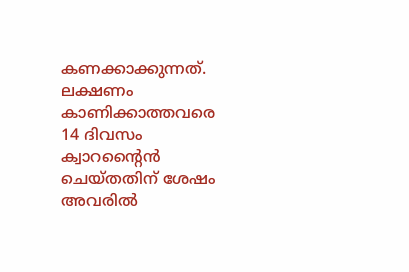കണക്കാക്കുന്നത്. ലക്ഷണം കാണിക്കാത്തവരെ 14 ദിവസം ക്വാറന്റൈന്‍ ചെയ്തതിന് ശേഷം അവരില്‍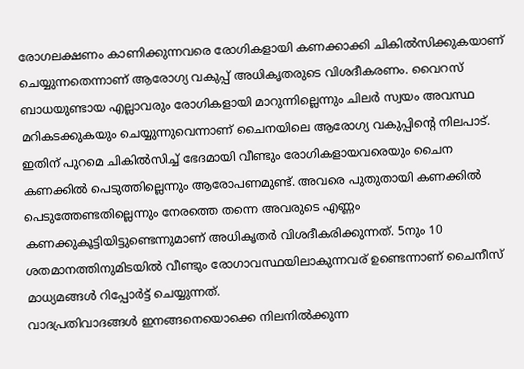രോഗലക്ഷണം കാണിക്കുന്നവരെ രോഗികളായി കണക്കാക്കി ചികില്‍സിക്കുകയാണ് ചെയ്യുന്നതെന്നാണ് ആരോഗ്യ വകുപ്പ് അധികൃതരുടെ വിശദീകരണം. വൈറസ് ബാധയുണ്ടായ എല്ലാവരും രോഗികളായി മാറുന്നില്ലെന്നും ചിലര്‍ സ്വയം അവസ്ഥ മറികടക്കുകയും ചെയ്യുന്നുവെന്നാണ് ചൈനയിലെ ആരോഗ്യ വകുപ്പിന്റെ നിലപാട്.
ഇതിന് പുറമെ ചികില്‍സിച്ച് ഭേദമായി വീണ്ടും രോഗികളായവരെയും ചൈന കണക്കില്‍ പെടുത്തില്ലെന്നും ആരോപണമുണ്ട്. അവരെ പുതുതായി കണക്കില്‍ പെടുത്തേണ്ടതില്ലെന്നും നേരത്തെ തന്നെ അവരുടെ എണ്ണം കണക്കുകൂട്ടിയിട്ടുണ്ടെന്നുമാണ് അധികൃതര്‍ വിശദീകരിക്കുന്നത്. 5നും 10 ശതമാനത്തിനുമിടയില്‍ വീണ്ടും രോഗാവസ്ഥയിലാകുന്നവര് ഉണ്ടെന്നാണ് ചൈനീസ് മാധ്യമങ്ങള്‍ റിപ്പോര്‍ട്ട് ചെയ്യുന്നത്.
വാദപ്രതിവാദങ്ങൾ ഇനങ്ങനെയൊക്കെ നിലനിൽക്കുന്ന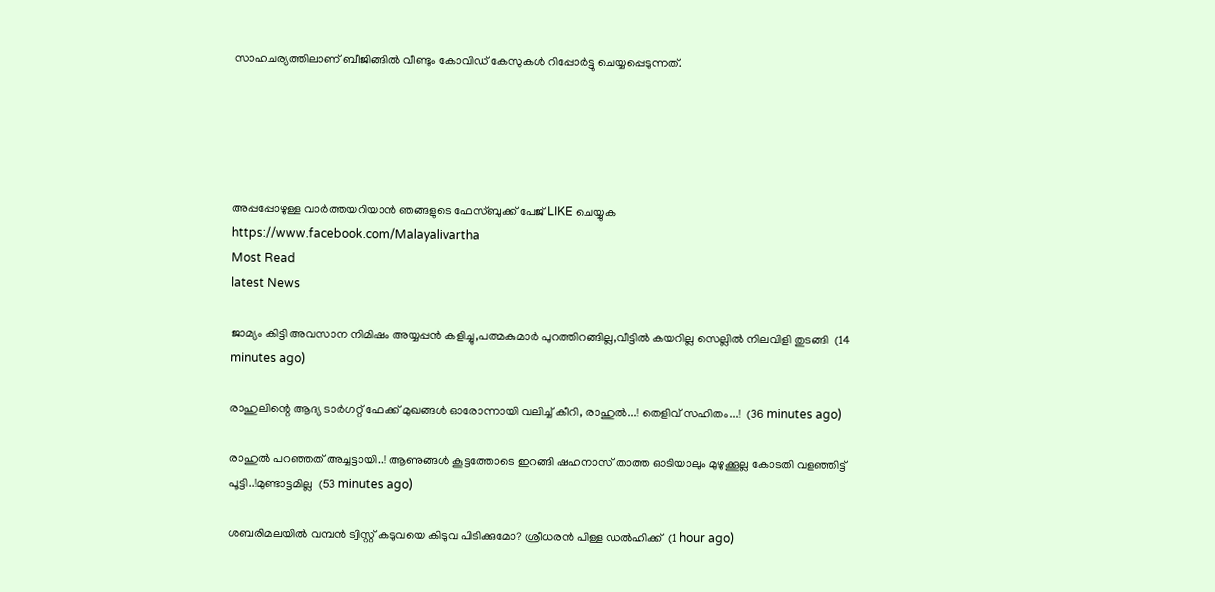സാഹചര്യത്തിലാണ് ബീജിങ്ങിൽ വീണ്ടും കോവിഡ് കേസുകൾ റിപ്പോർട്ടു ചെയ്യപ്പെടുന്നത്.





അപ്പപ്പോഴുള്ള വാര്‍ത്തയറിയാന്‍ ഞങ്ങളുടെ ഫേസ്‌ബുക്ക്‌ പേജ് LIKE ചെയ്യുക
https://www.facebook.com/Malayalivartha
Most Read
latest News

ജാമ്യം കിട്ടി അവസാന നിമിഷം അയ്യപ്പൻ കളിച്ചു,പത്മകുമാർ പുറത്തിറങ്ങില്ല,വീട്ടിൽ കയറില്ല സെല്ലിൽ നിലവിളി തുടങ്ങി  (14 minutes ago)

രാഹുലിന്റെ ആദ്യ ടാർഗറ്റ് ഫേക്ക് മുഖങ്ങൾ ഓരോന്നായി വലിച്ച് കീറി, രാഹുൽ...! തെളിവ് സഹിതം...!  (36 minutes ago)

രാഹുൽ പറഞ്ഞത് അച്ചട്ടായി..! ആണുങ്ങൾ കൂട്ടത്തോടെ ഇറങ്ങി ഷഹനാസ് താത്ത ഓടിയാലും മുഴുക്കൂല്ല കോടതി വളഞ്ഞിട്ട് പൂട്ടി..!മുണ്ടാട്ടമില്ല  (53 minutes ago)

ശബരിമലയിൽ വമ്പൻ ട്വിസ്റ്റ് കടുവയെ കിടുവ പിടിക്കുമോ? ശ്രീധരൻ പിള്ള ഡൽഹിക്ക്  (1 hour ago)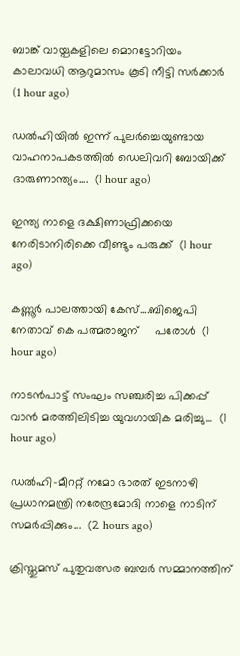ബാങ്ക് വായ്പകളിലെ മൊറട്ടോറിയം കാലാവധി ആറുമാസം കൂടി നീട്ടി സർക്കാർ  (1 hour ago)

ഡൽഹിയിൽ ഇന്ന് പുലർച്ചെയുണ്ടായ വാഹനാപകടത്തിൽ ഡെലിവറി ബോയിക്ക് ദാരുണാന്ത്യം....  (1 hour ago)

ഇന്ത്യ നാളെ ദക്ഷിണാഫ്രിക്കയെ നേരിടാനിരിക്കെ വീണ്ടും പരുക്ക്  (1 hour ago)

കണ്ണൂര്‍ പാലത്തായി കേസ്....ബിജെപി നേതാവ് കെ പത്മരാജന്     പരോൾ  (1 hour ago)

നാടൻപാട്ട് സംഘം സഞ്ചരിച്ച പിക്കപ്പ് വാൻ മരത്തിലിടിച്ച യുവഗായിക മരിച്ചു...  (1 hour ago)

ഡൽഹി-മീററ്റ് നമോ ഭാരത് ഇടനാഴി പ്രധാനമന്ത്രി നരേന്ദ്രമോദി നാളെ നാടിന് സമർപ്പിക്കും...  (2 hours ago)

ക്രിസ്തുമസ് പുതുവത്സര ബമ്പർ സമ്മാനത്തിന്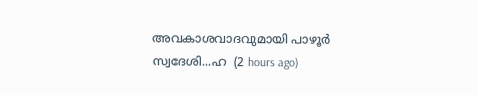അവകാശവാദവുമായി പാഴൂർ സ്വദേശി...ഹ  (2 hours ago)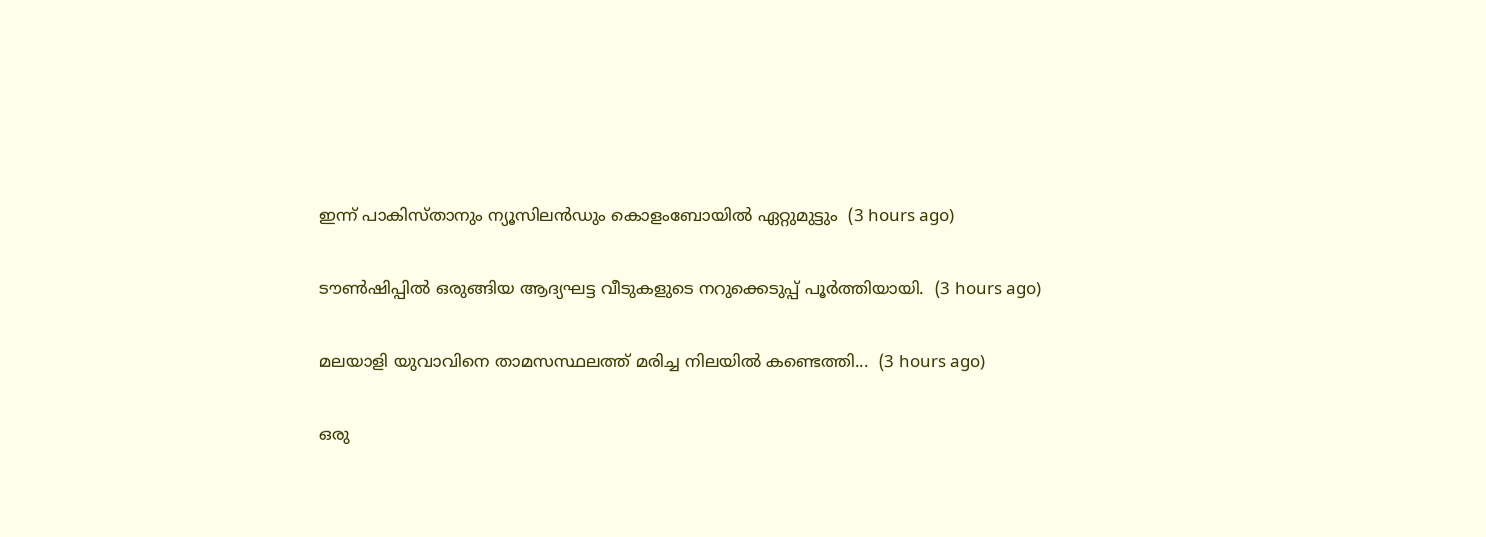ഇന്ന് പാകിസ്താനും ന്യൂസിലൻഡും കൊളംബോയിൽ ഏറ്റുമുട്ടും  (3 hours ago)

ടൗൺഷിപ്പിൽ ഒരുങ്ങിയ ആദ്യഘട്ട വീടുകളുടെ നറുക്കെടുപ്പ് പൂർത്തിയായി.  (3 hours ago)

മലയാളി യുവാവിനെ താമസസ്ഥലത്ത് മരിച്ച നിലയിൽ കണ്ടെത്തി...  (3 hours ago)

ഒരു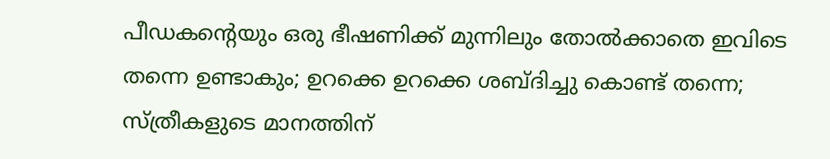പീഡകന്റെയും ഒരു ഭീഷണിക്ക് മുന്നിലും തോൽക്കാതെ ഇവിടെ തന്നെ ഉണ്ടാകും; ഉറക്കെ ഉറക്കെ ശബ്ദിച്ചു കൊണ്ട് തന്നെ; സ്ത്രീകളുടെ മാനത്തിന്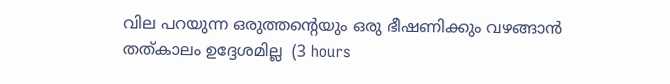വില പറയുന്ന ഒരുത്തന്റെയും ഒരു ഭീഷണിക്കും വഴങ്ങാൻ തത്കാലം ഉദ്ദേശമില്ല  (3 hours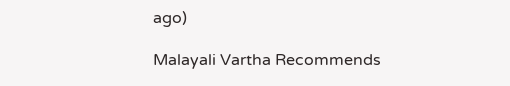ago)

Malayali Vartha Recommends